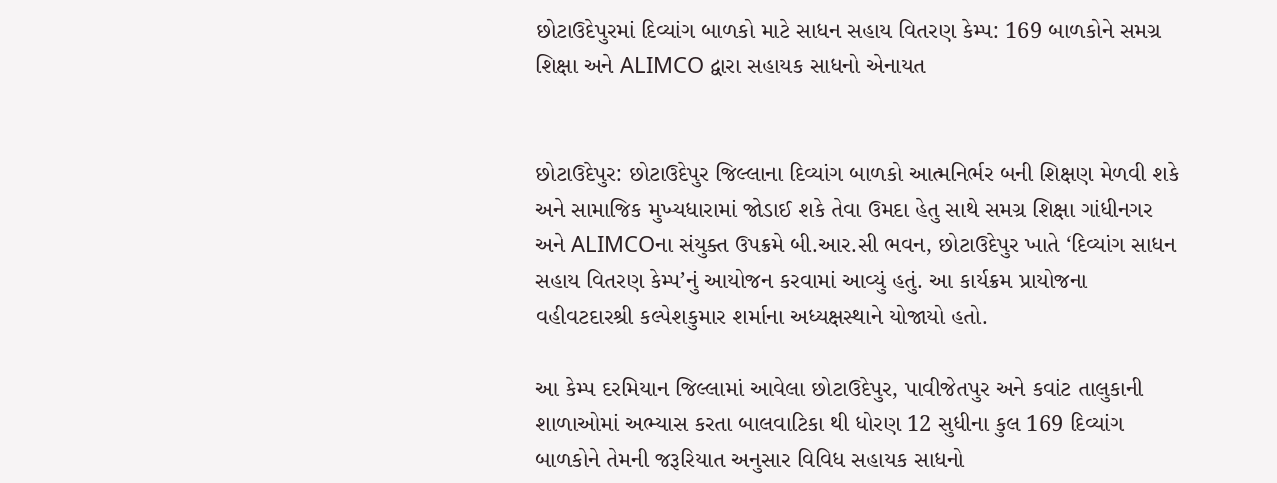છોટાઉદેપુરમાં દિવ્યાંગ બાળકો માટે સાધન સહાય વિતરણ કેમ્પ: 169 બાળકોને સમગ્ર શિક્ષા અને ALIMCO દ્વારા સહાયક સાધનો એનાયત


છોટાઉદેપુર: છોટાઉદેપુર જિલ્લાના દિવ્યાંગ બાળકો આત્મનિર્ભર બની શિક્ષણ મેળવી શકે અને સામાજિક મુખ્યધારામાં જોડાઈ શકે તેવા ઉમદા હેતુ સાથે સમગ્ર શિક્ષા ગાંધીનગર અને ALIMCOના સંયુક્ત ઉપક્રમે બી.આર.સી ભવન, છોટાઉદેપુર ખાતે ‘દિવ્યાંગ સાધન સહાય વિતરણ કેમ્પ’નું આયોજન કરવામાં આવ્યું હતું. આ કાર્યક્રમ પ્રાયોજના વહીવટદારશ્રી કલ્પેશકુમાર શર્માના અધ્યક્ષસ્થાને યોજાયો હતો.

આ કેમ્પ દરમિયાન જિલ્લામાં આવેલા છોટાઉદેપુર, પાવીજેતપુર અને કવાંટ તાલુકાની શાળાઓમાં અભ્યાસ કરતા બાલવાટિકા થી ધોરણ 12 સુધીના કુલ 169 દિવ્યાંગ બાળકોને તેમની જરૂરિયાત અનુસાર વિવિધ સહાયક સાધનો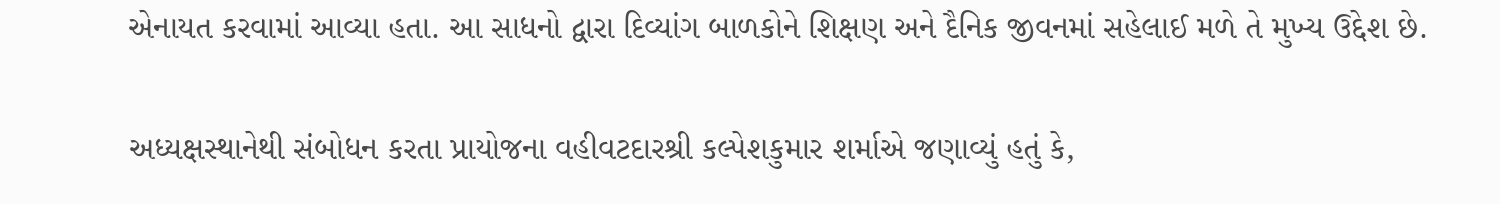એનાયત કરવામાં આવ્યા હતા. આ સાધનો દ્વારા દિવ્યાંગ બાળકોને શિક્ષણ અને દૈનિક જીવનમાં સહેલાઈ મળે તે મુખ્ય ઉદ્દેશ છે.

અધ્યક્ષસ્થાનેથી સંબોધન કરતા પ્રાયોજના વહીવટદારશ્રી કલ્પેશકુમાર શર્માએ જણાવ્યું હતું કે,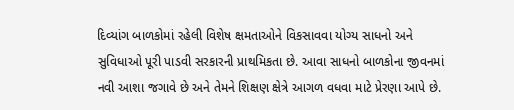દિવ્યાંગ બાળકોમાં રહેલી વિશેષ ક્ષમતાઓને વિકસાવવા યોગ્ય સાધનો અને સુવિધાઓ પૂરી પાડવી સરકારની પ્રાથમિકતા છે. આવા સાધનો બાળકોના જીવનમાં નવી આશા જગાવે છે અને તેમને શિક્ષણ ક્ષેત્રે આગળ વધવા માટે પ્રેરણા આપે છે.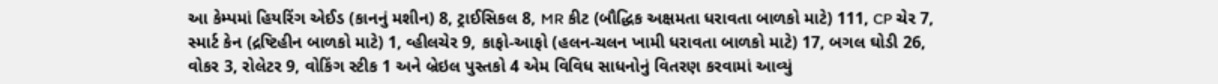આ કેમ્પમાં હિયરિંગ એઈડ (કાનનું મશીન) 8, ટ્રાઈસિકલ 8, MR કીટ (બૌદ્ધિક અક્ષમતા ધરાવતા બાળકો માટે) 111, CP ચેર 7, સ્માર્ટ કેન (દ્રષ્ટિહીન બાળકો માટે) 1, વ્હીલચેર 9, કાફો-આફો (હલન-ચલન ખામી ધરાવતા બાળકો માટે) 17, બગલ ઘોડી 26, વોકર 3, રોલેટર 9, વોકિંગ સ્ટીક 1 અને બ્રેઇલ પુસ્તકો 4 એમ વિવિધ સાધનોનું વિતરણ કરવામાં આવ્યું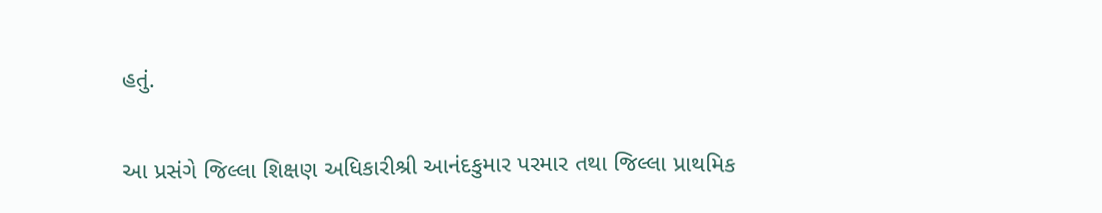હતું.

આ પ્રસંગે જિલ્લા શિક્ષણ અધિકારીશ્રી આનંદકુમાર પરમાર તથા જિલ્લા પ્રાથમિક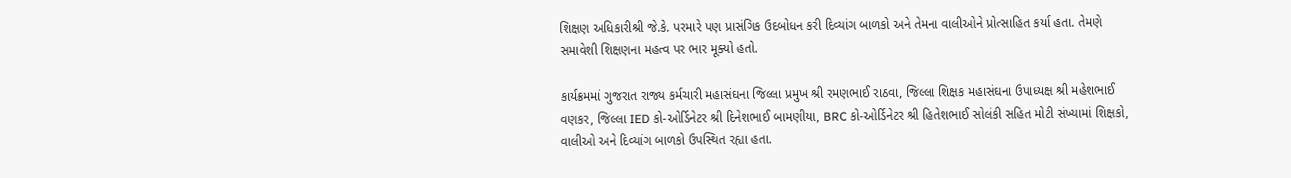શિક્ષણ અધિકારીશ્રી જે.કે. પરમારે પણ પ્રાસંગિક ઉદબોધન કરી દિવ્યાંગ બાળકો અને તેમના વાલીઓને પ્રોત્સાહિત કર્યા હતા. તેમણે સમાવેશી શિક્ષણના મહત્વ પર ભાર મૂક્યો હતો.

કાર્યક્રમમાં ગુજરાત રાજ્ય કર્મચારી મહાસંઘના જિલ્લા પ્રમુખ શ્રી રમણભાઈ રાઠવા, જિલ્લા શિક્ષક મહાસંઘના ઉપાધ્યક્ષ શ્રી મહેશભાઈ વણકર, જિલ્લા IED કો-ઓર્ડિનેટર શ્રી દિનેશભાઈ બામણીયા, BRC કો-ઓર્ડિનેટર શ્રી હિતેશભાઈ સોલંકી સહિત મોટી સંખ્યામાં શિક્ષકો, વાલીઓ અને દિવ્યાંગ બાળકો ઉપસ્થિત રહ્યા હતા.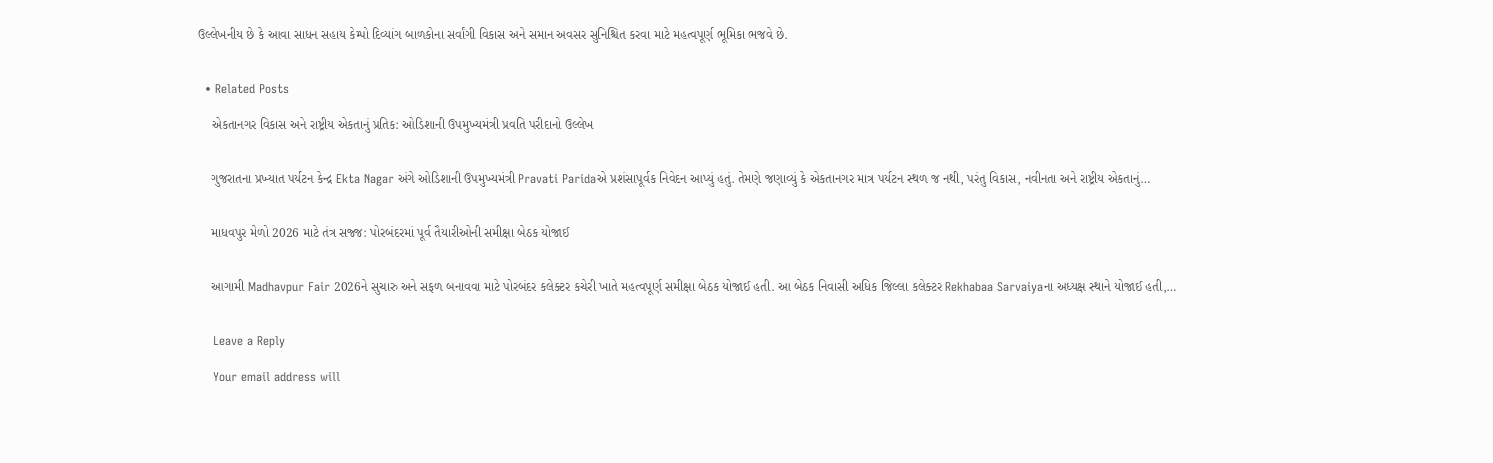ઉલ્લેખનીય છે કે આવા સાધન સહાય કેમ્પો દિવ્યાંગ બાળકોના સર્વાંગી વિકાસ અને સમાન અવસર સુનિશ્ચિત કરવા માટે મહત્વપૂર્ણ ભૂમિકા ભજવે છે.


  • Related Posts

    એકતાનગર વિકાસ અને રાષ્ટ્રીય એકતાનું પ્રતિક: ઓડિશાની ઉપમુખ્યમંત્રી પ્રવતિ પરીદાનો ઉલ્લેખ


    ગુજરાતના પ્રખ્યાત પર્યટન કેન્દ્ર Ekta Nagar અંગે ઓડિશાની ઉપમુખ્યમંત્રી Pravati Paridaએ પ્રશંસાપૂર્વક નિવેદન આપ્યું હતું. તેમણે જણાવ્યું કે એકતાનગર માત્ર પર્યટન સ્થળ જ નથી, પરંતુ વિકાસ, નવીનતા અને રાષ્ટ્રીય એકતાનું…


    માધવપુર મેળો 2026 માટે તંત્ર સજ્જ: પોરબંદરમાં પૂર્વ તૈયારીઓની સમીક્ષા બેઠક યોજાઈ


    આગામી Madhavpur Fair 2026ને સુચારુ અને સફળ બનાવવા માટે પોરબંદર કલેક્ટર કચેરી ખાતે મહત્વપૂર્ણ સમીક્ષા બેઠક યોજાઈ હતી. આ બેઠક નિવાસી અધિક જિલ્લા કલેક્ટર Rekhabaa Sarvaiyaના અધ્યક્ષ સ્થાને યોજાઈ હતી,…


    Leave a Reply

    Your email address will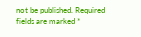not be published. Required fields are marked *